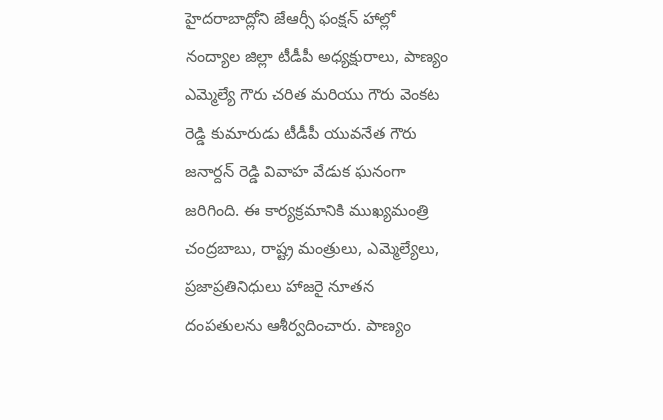హైదరాబాద్లోని జేఆర్సీ ఫంక్షన్ హాల్లో నంద్యాల జిల్లా టీడీపీ అధ్యక్షురాలు, పాణ్యం ఎమ్మెల్యే గౌరు చరిత మరియు గౌరు వెంకట రెడ్డి కుమారుడు టీడీపీ యువనేత గౌరు జనార్దన్ రెడ్డి వివాహ వేడుక ఘనంగా జరిగింది. ఈ కార్యక్రమానికి ముఖ్యమంత్రి చంద్రబాబు, రాష్ట్ర మంత్రులు, ఎమ్మెల్యేలు, ప్రజాప్రతినిధులు హాజరై నూతన దంపతులను ఆశీర్వదించారు. పాణ్యం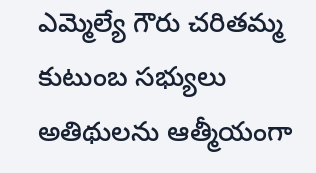ఎమ్మెల్యే గౌరు చరితమ్మ కుటుంబ సభ్యులు అతిథులను ఆత్మీయంగా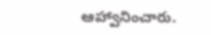ఆహ్వానించారు.